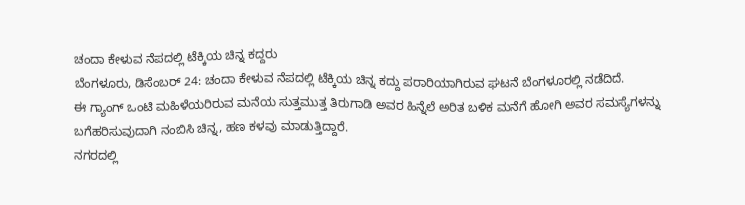ಚಂದಾ ಕೇಳುವ ನೆಪದಲ್ಲಿ ಟೆಕ್ಕಿಯ ಚಿನ್ನ ಕದ್ದರು
ಬೆಂಗಳೂರು, ಡಿಸೆಂಬರ್ 24: ಚಂದಾ ಕೇಳುವ ನೆಪದಲ್ಲಿ ಟೆಕ್ಕಿಯ ಚಿನ್ನ ಕದ್ದು ಪರಾರಿಯಾಗಿರುವ ಘಟನೆ ಬೆಂಗಳೂರಲ್ಲಿ ನಡೆದಿದೆ.
ಈ ಗ್ಯಾಂಗ್ ಒಂಟಿ ಮಹಿಳೆಯರಿರುವ ಮನೆಯ ಸುತ್ತಮುತ್ತ ತಿರುಗಾಡಿ ಅವರ ಹಿನ್ನೆಲೆ ಅರಿತ ಬಳಿಕ ಮನೆಗೆ ಹೋಗಿ ಅವರ ಸಮಸ್ಯೆಗಳನ್ನು ಬಗೆಹರಿಸುವುದಾಗಿ ನಂಬಿಸಿ ಚಿನ್ನ, ಹಣ ಕಳವು ಮಾಡುತ್ತಿದ್ದಾರೆ.
ನಗರದಲ್ಲಿ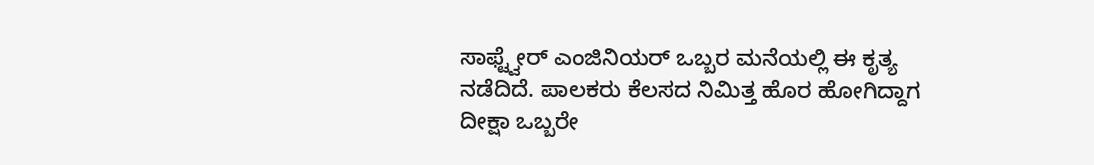ಸಾಫ್ಟ್ವೇರ್ ಎಂಜಿನಿಯರ್ ಒಬ್ಬರ ಮನೆಯಲ್ಲಿ ಈ ಕೃತ್ಯ ನಡೆದಿದೆ. ಪಾಲಕರು ಕೆಲಸದ ನಿಮಿತ್ತ ಹೊರ ಹೋಗಿದ್ದಾಗ ದೀಕ್ಷಾ ಒಬ್ಬರೇ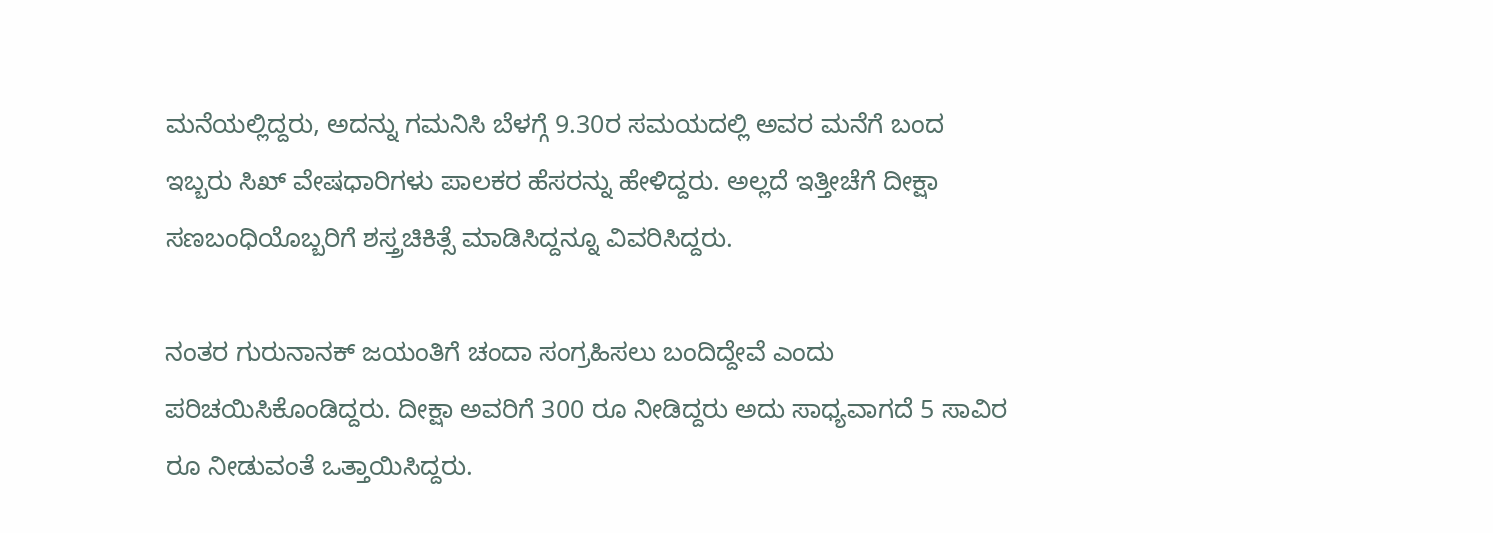ಮನೆಯಲ್ಲಿದ್ದರು, ಅದನ್ನು ಗಮನಿಸಿ ಬೆಳಗ್ಗೆ 9.30ರ ಸಮಯದಲ್ಲಿ ಅವರ ಮನೆಗೆ ಬಂದ ಇಬ್ಬರು ಸಿಖ್ ವೇಷಧಾರಿಗಳು ಪಾಲಕರ ಹೆಸರನ್ನು ಹೇಳಿದ್ದರು. ಅಲ್ಲದೆ ಇತ್ತೀಚೆಗೆ ದೀಕ್ಷಾ ಸಣಬಂಧಿಯೊಬ್ಬರಿಗೆ ಶಸ್ತ್ರಚಿಕಿತ್ಸೆ ಮಾಡಿಸಿದ್ದನ್ನೂ ವಿವರಿಸಿದ್ದರು.

ನಂತರ ಗುರುನಾನಕ್ ಜಯಂತಿಗೆ ಚಂದಾ ಸಂಗ್ರಹಿಸಲು ಬಂದಿದ್ದೇವೆ ಎಂದು ಪರಿಚಯಿಸಿಕೊಂಡಿದ್ದರು. ದೀಕ್ಷಾ ಅವರಿಗೆ 300 ರೂ ನೀಡಿದ್ದರು ಅದು ಸಾಧ್ಯವಾಗದೆ 5 ಸಾವಿರ ರೂ ನೀಡುವಂತೆ ಒತ್ತಾಯಿಸಿದ್ದರು.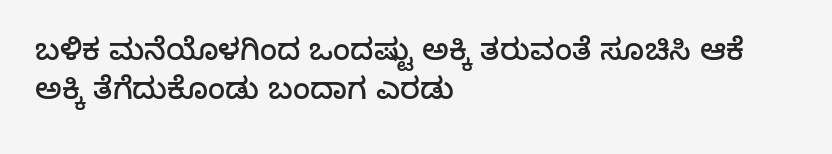ಬಳಿಕ ಮನೆಯೊಳಗಿಂದ ಒಂದಷ್ಟು ಅಕ್ಕಿ ತರುವಂತೆ ಸೂಚಿಸಿ ಆಕೆ ಅಕ್ಕಿ ತೆಗೆದುಕೊಂಡು ಬಂದಾಗ ಎರಡು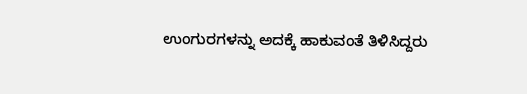ಉಂಗುರಗಳನ್ನು ಅದಕ್ಕೆ ಹಾಕುವಂತೆ ತಿಳಿಸಿದ್ದರು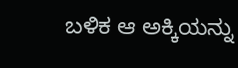ಬಳಿಕ ಆ ಅಕ್ಕಿಯನ್ನು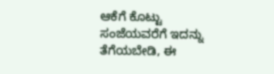ಆಕೆಗೆ ಕೊಟ್ಟು ಸಂಜೆಯವರೆಗೆ ಇದನ್ನು ತೆಗೆಯಬೇಡಿ, ಈ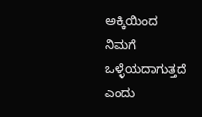ಅಕ್ಕಿಯಿಂದ ನಿಮಗೆ ಒಳ್ಳೆಯದಾಗುತ್ತದೆ ಎಂದು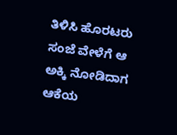ತಿಳಿಸಿ ಹೊರಟರು ಸಂಜೆ ವೇಳೆಗೆ ಆ ಅಕ್ಕಿ ನೋಡಿದಾಗ ಆಕೆಯ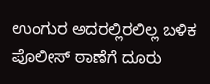ಉಂಗುರ ಅದರಲ್ಲಿರಲಿಲ್ಲ ಬಳಿಕ ಪೊಲೀಸ್ ಠಾಣೆಗೆ ದೂರು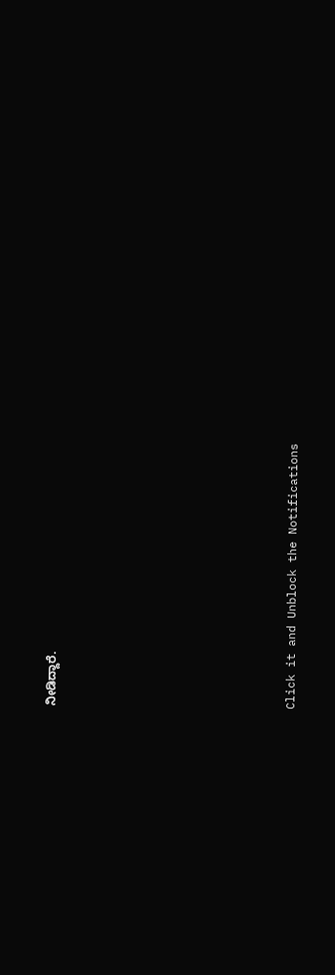ನೀಡಿದ್ದಾರೆ.












Click it and Unblock the Notifications